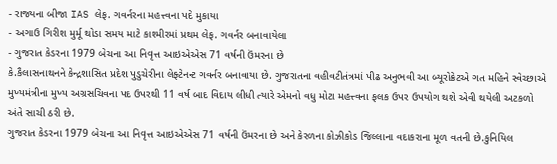- રાજ્યના બીજા IAS લેફ. ગવર્નરના મહત્ત્વના પદે મુકાયા
- અગાઉ ગિરીશ મુર્મૂ થોડા સમય માટે કાશ્મીરમાં પ્રથમ લેફ. ગવર્નર બનાવાયેલા
- ગુજરાત કેડરના 1979 બેચના આ નિવૃત્ત આઇએએસ 71 વર્ષની ઉંમરના છે
કે.કૈલાસનાથનને કેન્દ્રશાસિત પ્રદેશ પુડુચેરીના લેફ્ટેનન્ટ ગવર્નર બનાવાયા છે. ગુજરાતના વહીવટીતંત્રમાં પીઢ અનુભવી આ બ્યૂરોક્રેટએ ગત મહિને સ્વેચ્છાએ મુખ્યમંત્રીના મુખ્ય અગ્રસચિવના પદ ઉપરથી 11 વર્ષ બાદ વિદાય લીધી ત્યારે એમનો વધુ મોટા મહત્ત્વના ફલક ઉપર ઉપયોગ થશે એવી થયેલી અટકળો અંતે સાચી ઠરી છે.
ગુજરાત કેડરના 1979 બેચના આ નિવૃત્ત આઇએએસ 71 વર્ષની ઉંમરના છે અને કેરળના કોઝીકોડ જિલ્લાના વદાકરાના મૂળ વતની છે.કુનિયિલ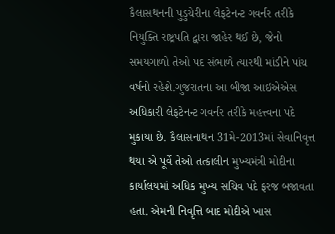કૈલાસથનની પુડુચેરીના લેફટેનન્ટ ગવર્નર તરીકે નિયુક્તિ રાષ્ટ્રપતિ દ્વારા જાહેર થઈ છે, જેનો સમયગાળો તેઓ પદ સંભાળે ત્યારથી માંડીને પાંચ વર્ષનો રહેશે.ગુજરાતના આ બીજા આઇએએસ અધિકારી લેફટેનન્ટ ગવર્નર તરીકે મહત્ત્વના પદે મુકાયા છે. કૈલાસનાથન 31મે-2013માં સેવાનિવૃત્ત થયા એ પૂર્વે તેઓ તત્કાલીન મુખ્યમંત્રી મોદીના કાર્યાલયમાં અધિક મુખ્ય સચિવ પદે ફરજ બજાવતા હતા. એમની નિવૃત્તિ બાદ મોદીએ ખાસ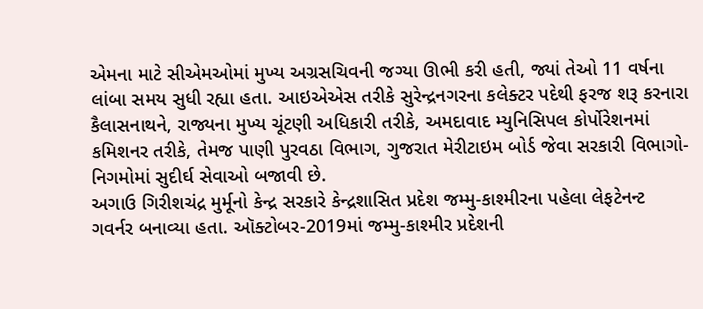એમના માટે સીએમઓમાં મુખ્ય અગ્રસચિવની જગ્યા ઊભી કરી હતી, જ્યાં તેઓ 11 વર્ષના લાંબા સમય સુધી રહ્યા હતા. આઇએએસ તરીકે સુરેન્દ્રનગરના કલેક્ટર પદેથી ફરજ શરૂ કરનારા કૈલાસનાથને, રાજ્યના મુખ્ય ચૂંટણી અધિકારી તરીકે, અમદાવાદ મ્યુનિસિપલ કોર્પોરેશનમાં કમિશનર તરીકે, તેમજ પાણી પુરવઠા વિભાગ, ગુજરાત મેરીટાઇમ બોર્ડ જેવા સરકારી વિભાગો-નિગમોમાં સુદીર્ઘ સેવાઓ બજાવી છે.
અગાઉ ગિરીશચંદ્ર મુર્મૂનો કેન્દ્ર સરકારે કેન્દ્રશાસિત પ્રદેશ જમ્મુ-કાશ્મીરના પહેલા લેફટેનન્ટ ગવર્નર બનાવ્યા હતા. ઑક્ટોબર-2019માં જમ્મુ-કાશ્મીર પ્રદેશની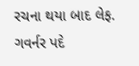રચના થયા બાદ લેફ. ગવર્નર પદે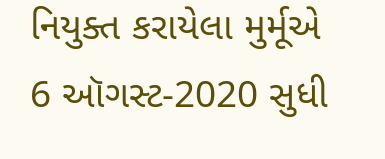નિયુક્ત કરાયેલા મુર્મૂએ 6 ઑગસ્ટ-2020 સુધી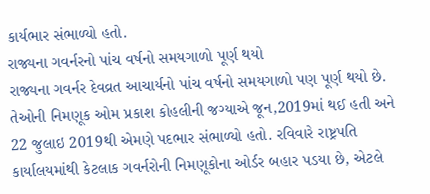કાર્યભાર સંભાળ્યો હતો.
રાજ્યના ગવર્નરનો પાંચ વર્ષનો સમયગાળો પૂર્ણ થયો
રાજ્યના ગવર્નર દેવવ્રત આચાર્યનો પાંચ વર્ષનો સમયગાળો પણ પૂર્ણ થયો છે. તેઓની નિમણૂક ઓમ પ્રકાશ કોહલીની જગ્યાએ જૂન,2019માં થઈ હતી અને 22 જુલાઇ 2019થી એમણે પદભાર સંભાળ્યો હતો. રવિવારે રાષ્ટ્રપતિ કાર્યાલયમાંથી કેટલાક ગવર્નરોની નિમણૂકોના ઓર્ડર બહાર પડયા છે, એટલે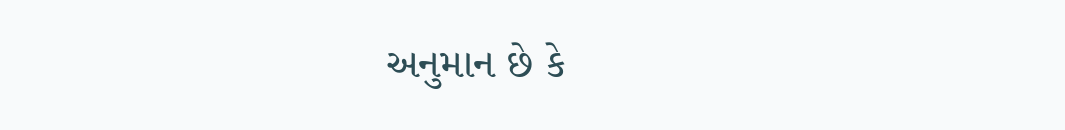અનુમાન છે કે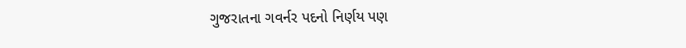ગુજરાતના ગવર્નર પદનો નિર્ણય પણ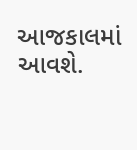આજકાલમાં આવશે.